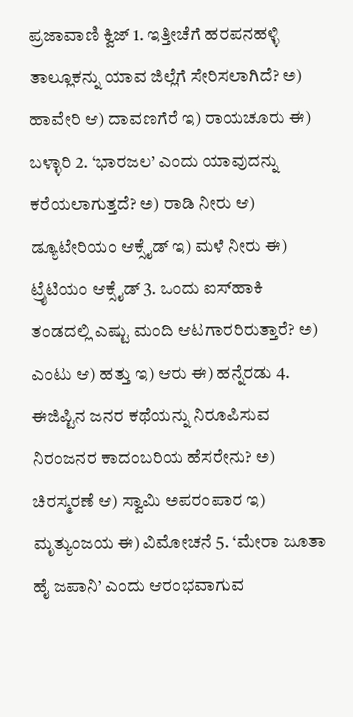ಪ್ರಜಾವಾಣಿ ಕ್ವಿಜ್ 1. ಇತ್ತೀಚೆಗೆ ಹರಪನಹಳ್ಳಿ ತಾಲ್ಲೂಕನ್ನು ಯಾವ ಜಿಲ್ಲೆಗೆ ಸೇರಿಸಲಾಗಿದೆ? ಅ) ಹಾವೇರಿ ಆ) ದಾವಣಗೆರೆ ಇ) ರಾಯಚೂರು ಈ) ಬಳ್ಳಾರಿ 2. ‘ಭಾರಜಲ’ ಎಂದು ಯಾವುದನ್ನು ಕರೆಯಲಾಗುತ್ತದೆ? ಅ) ರಾಡಿ ನೀರು ಆ) ಡ್ಯೂಟೇರಿಯಂ ಆಕ್ಸೈಡ್ ಇ) ಮಳೆ ನೀರು ಈ) ಟ್ರೈಟಿಯಂ ಆಕ್ಸೈಡ್ 3. ಒಂದು ಐಸ್‌ಹಾಕಿ ತಂಡದಲ್ಲಿ ಎಷ್ಟು ಮಂದಿ ಆಟಗಾರರಿರುತ್ತಾರೆ? ಅ) ಎಂಟು ಆ) ಹತ್ತು ಇ) ಆರು ಈ) ಹನ್ನೆರಡು 4. ಈಜಿಪ್ಟಿನ ಜನರ ಕಥೆಯನ್ನು ನಿರೂಪಿಸುವ ನಿರಂಜನರ ಕಾದಂಬರಿಯ ಹೆಸರೇನು? ಅ) ಚಿರಸ್ಮರಣೆ ಆ) ಸ್ವಾಮಿ ಅಪರಂಪಾರ ಇ) ಮೃತ್ಯುಂಜಯ ಈ) ವಿಮೋಚನೆ 5. ‘ಮೇರಾ ಜೂತಾ ಹೈ ಜಪಾನಿ’ ಎಂದು ಆರಂಭವಾಗುವ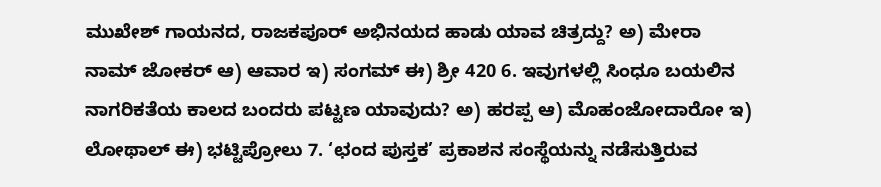ಮುಖೇಶ್ ಗಾಯನದ, ರಾಜಕಪೂರ್ ಅಭಿನಯದ ಹಾಡು ಯಾವ ಚಿತ್ರದ್ದು? ಅ) ಮೇರಾ ನಾಮ್ ಜೋಕರ್ ಆ) ಆವಾರ ಇ) ಸಂಗಮ್ ಈ) ಶ್ರೀ 420 6. ಇವುಗಳಲ್ಲಿ ಸಿಂಧೂ ಬಯಲಿನ ನಾಗರಿಕತೆಯ ಕಾಲದ ಬಂದರು ಪಟ್ಟಣ ಯಾವುದು? ಅ) ಹರಪ್ಪ ಆ) ಮೊಹಂಜೋದಾರೋ ಇ) ಲೋಥಾಲ್ ಈ) ಭಟ್ಟಿಪ್ರೋಲು 7. ‘ಛಂದ ಪುಸ್ತಕ’ ಪ್ರಕಾಶನ ಸಂಸ್ಥೆಯನ್ನು ನಡೆಸುತ್ತಿರುವ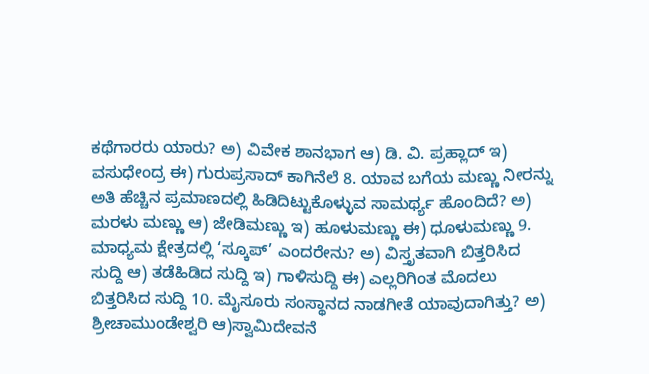ಕಥೆಗಾರರು ಯಾರು? ಅ) ವಿವೇಕ ಶಾನಭಾಗ ಆ) ಡಿ. ವಿ. ಪ್ರಹ್ಲಾದ್ ಇ) ವಸುಧೇಂದ್ರ ಈ) ಗುರುಪ್ರಸಾದ್ ಕಾಗಿನೆಲೆ 8. ಯಾವ ಬಗೆಯ ಮಣ್ಣು ನೀರನ್ನು ಅತಿ ಹೆಚ್ಚಿನ ಪ್ರಮಾಣದಲ್ಲಿ ಹಿಡಿದಿಟ್ಟುಕೊಳ್ಳುವ ಸಾಮರ್ಥ್ಯ ಹೊಂದಿದೆ? ಅ) ಮರಳು ಮಣ್ಣು ಆ) ಜೇಡಿಮಣ್ಣು ಇ) ಹೂಳುಮಣ್ಣು ಈ) ಧೂಳುಮಣ್ಣು 9. ಮಾಧ್ಯಮ ಕ್ಷೇತ್ರದಲ್ಲಿ ‘ಸ್ಕೂಪ್’ ಎಂದರೇನು? ಅ) ವಿಸ್ತೃತವಾಗಿ ಬಿತ್ತರಿಸಿದ ಸುದ್ದಿ ಆ) ತಡೆಹಿಡಿದ ಸುದ್ದಿ ಇ) ಗಾಳಿಸುದ್ದಿ ಈ) ಎಲ್ಲರಿಗಿಂತ ಮೊದಲು ಬಿತ್ತರಿಸಿದ ಸುದ್ದಿ 10. ಮೈಸೂರು ಸಂಸ್ಥಾನದ ನಾಡಗೀತೆ ಯಾವುದಾಗಿತ್ತು? ಅ) ಶ್ರೀಚಾಮುಂಡೇಶ್ವರಿ ಆ)ಸ್ವಾಮಿದೇವನೆ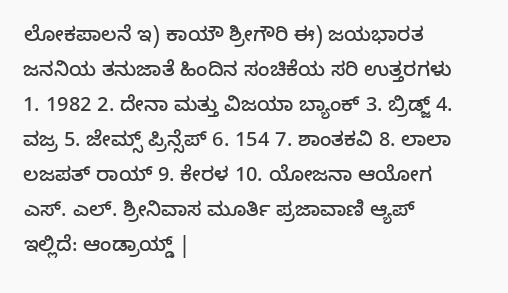ಲೋಕಪಾಲನೆ ಇ) ಕಾಯೌ ಶ್ರೀಗೌರಿ ಈ) ಜಯಭಾರತ ಜನನಿಯ ತನುಜಾತೆ ಹಿಂದಿನ ಸಂಚಿಕೆಯ ಸರಿ ಉತ್ತರಗಳು 1. 1982 2. ದೇನಾ ಮತ್ತು ವಿಜಯಾ ಬ್ಯಾಂಕ್ 3. ಬ್ರಿಡ್ಜ್ 4. ವಜ್ರ 5. ಜೇಮ್ಸ್ ಪ್ರಿನ್ಸೆಪ್ 6. 154 7. ಶಾಂತಕವಿ 8. ಲಾಲಾ ಲಜಪತ್ ರಾಯ್ 9. ಕೇರಳ 10. ಯೋಜನಾ ಆಯೋಗ ಎಸ್‌. ಎಲ್‌. ಶ್ರೀನಿವಾಸ ಮೂರ್ತಿ ಪ್ರಜಾವಾಣಿ ಆ್ಯಪ್ ಇಲ್ಲಿದೆ: ಆಂಡ್ರಾಯ್ಡ್ |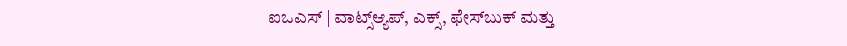ಐಒಎಸ್ | ವಾಟ್ಸ್ಆ್ಯಪ್, ಎಕ್ಸ್, ಫೇಸ್‌ಬುಕ್ ಮತ್ತು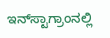ಇನ್‌ಸ್ಟಾಗ್ರಾಂನಲ್ಲಿ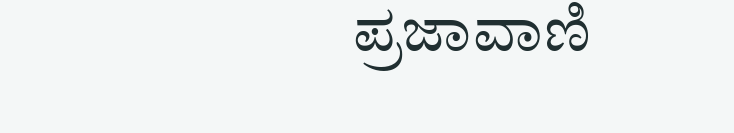ಪ್ರಜಾವಾಣಿ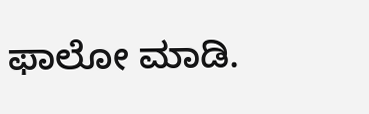ಫಾಲೋ ಮಾಡಿ.